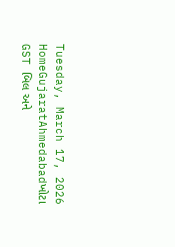Tuesday, March 17, 2026
HomeGujaratAhmedabadખોટા GST બિલ અને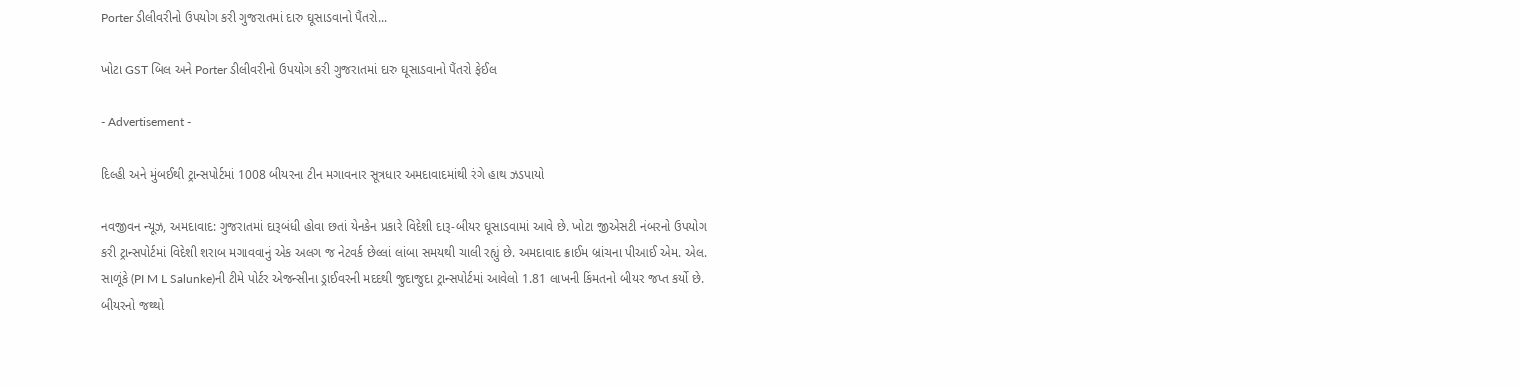Porter ડીલીવરીનો ઉપયોગ કરી ગુજરાતમાં દારુ ઘૂસાડવાનો પૈંતરો...

ખોટા GST બિલ અને Porter ડીલીવરીનો ઉપયોગ કરી ગુજરાતમાં દારુ ઘૂસાડવાનો પૈંતરો ફેઈલ

- Advertisement -

દિલ્હી અને મુંબઈથી ટ્રાન્સપોર્ટમાં 1008 બીયરના ટીન મગાવનાર સૂત્રધાર અમદાવાદમાંથી રંગે હાથ ઝડપાયો

નવજીવન ન્યૂઝ, અમદાવાદ: ગુજરાતમાં દારૂબંધી હોવા છતાં યેનકેન પ્રકારે વિદેશી દારૂ-બીયર ઘૂસાડવામાં આવે છે. ખોટા જીએસટી નંબરનો ઉપયોગ કરી ટ્રાન્સપોર્ટમાં વિદેશી શરાબ મગાવવાનું એક અલગ જ નેટવર્ક છેલ્લાં લાંબા સમયથી ચાલી રહ્યું છે. અમદાવાદ ક્રાઈમ બ્રાંચના પીઆઈ એમ. એલ. સાળૂંકે (PI M L Salunke)ની ટીમે પોર્ટર એજન્સીના ડ્રાઈવરની મદદથી જુદાજુદા ટ્રાન્સપોર્ટમાં આવેલો 1.81 લાખની કિંમતનો બીયર જપ્ત કર્યો છે. બીયરનો જથ્થો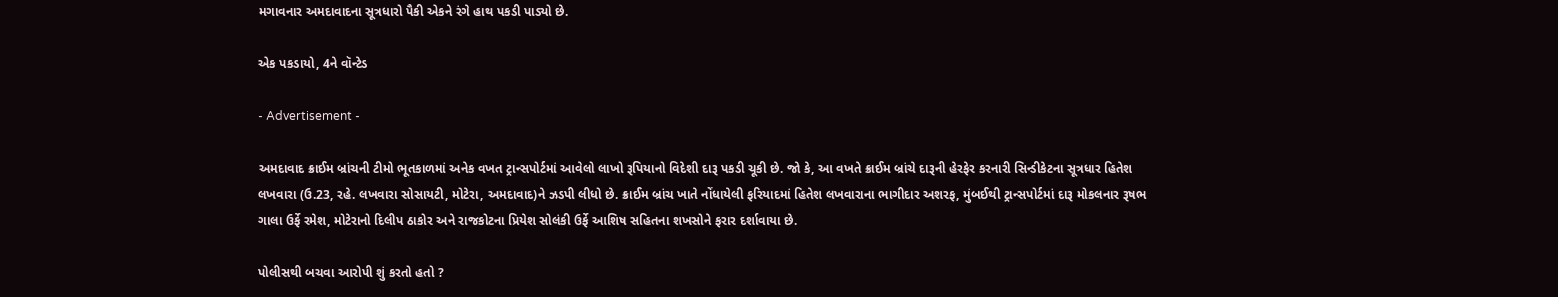મગાવનાર અમદાવાદના સૂત્રધારો પૈકી એકને રંગે હાથ પકડી પાડ્યો છે.

એક પકડાયો, 4ને વૉન્ટેડ

- Advertisement -

અમદાવાદ ક્રાઈમ બ્રાંચની ટીમો ભૂતકાળમાં અનેક વખત ટ્રાન્સપોર્ટમાં આવેલો લાખો રૂપિયાનો વિદેશી દારૂ પકડી ચૂકી છે. જો કે, આ વખતે ક્રાઈમ બ્રાંચે દારૂની હેરફેર કરનારી સિન્ડીકેટના સૂત્રધાર હિતેશ લખવારા (ઉ.23, રહે. લખવારા સોસાયટી, મોટેરા, અમદાવાદ)ને ઝડપી લીધો છે. ક્રાઈમ બ્રાંચ ખાતે નોંધાયેલી ફરિયાદમાં હિતેશ લખવારાના ભાગીદાર અશરફ, મુંબઈથી ટ્રાન્સપોર્ટમાં દારૂ મોકલનાર રૂષભ ગાલા ઉર્ફે રમેશ, મોટેરાનો દિલીપ ઠાકોર અને રાજકોટના પ્રિયેશ સોલંકી ઉર્ફે આશિષ સહિતના શખસોને ફરાર દર્શાવાયા છે.

પોલીસથી બચવા આરોપી શું કરતો હતો ?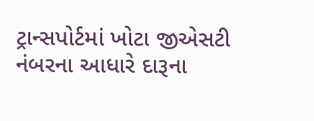ટ્રાન્સપોર્ટમાં ખોટા જીએસટી નંબરના આધારે દારૂના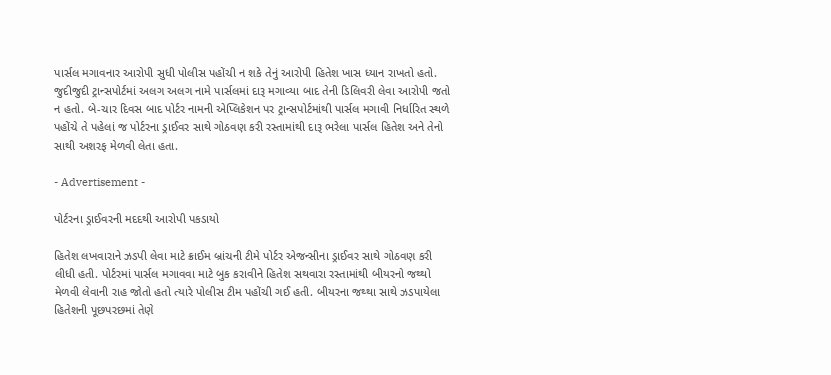પાર્સલ મગાવનાર આરોપી સુધી પોલીસ પહોંચી ન શકે તેનું આરોપી હિતેશ ખાસ ધ્યાન રાખતો હતો. જુદીજુદી ટ્રાન્સપોર્ટમાં અલગ અલગ નામે પાર્સલમાં દારૂ મગાવ્યા બાદ તેની ડિલિવરી લેવા આરોપી જતો ન હતો. બે-ચાર દિવસ બાદ પોર્ટર નામની એપ્લિકેશન પર ટ્રાન્સપોર્ટમાંથી પાર્સલ મગાવી નિર્ધારિત સ્થળે પહોંચે તે પહેલાં જ પોર્ટરના ડ્રાઈવર સાથે ગોઠવણ કરી રસ્તામાંથી દારૂ ભરેલા પાર્સલ હિતેશ અને તેનો સાથી અશરફ મેળવી લેતા હતા.

- Advertisement -

પોર્ટરના ડ્રાઈવરની મદદથી આરોપી પકડાયો

હિતેશ લખવારાને ઝડપી લેવા માટે ક્રાઈમ બ્રાંચની ટીમે પોર્ટર એજન્સીના ડ્રાઈવર સાથે ગોઠવણ કરી લીધી હતી. પોર્ટરમાં પાર્સલ મગાવવા માટે બુક કરાવીને હિતેશ સથવારા રસ્તામાંથી બીયરનો જથ્થો મેળવી લેવાની રાહ જોતો હતો ત્યારે પોલીસ ટીમ પહોંચી ગઈ હતી. બીયરના જથ્થા સાથે ઝડપાયેલા હિતેશની પૂછપરછમાં તેણે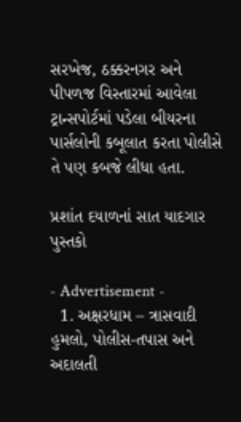સરખેજ, ઠક્કરનગર અને પીપળજ વિસ્તારમાં આવેલા ટ્રાન્સપોર્ટમાં પડેલા બીયરના પાર્સલોની કબૂલાત કરતા પોલીસે તે પણ કબજે લીધા હતા.

પ્રશાંત દયાળનાં સાત યાદગાર પુસ્તકો

- Advertisement -
  1. અક્ષરધામ – ત્રાસવાદી હુમલો, પોલીસ-તપાસ અને અદાલતી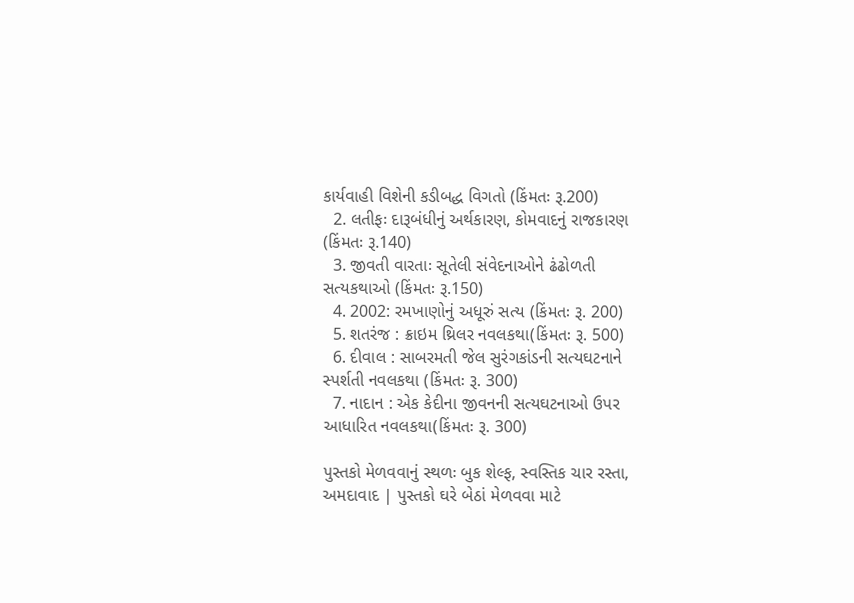કાર્યવાહી વિશેની કડીબદ્ધ વિગતો (કિંમતઃ રૂ.200)
  2. લતીફઃ દારૂબંધીનું અર્થકારણ, કોમવાદનું રાજકારણ (કિંમતઃ રૂ.140)
  3. જીવતી વારતાઃ સૂતેલી સંવેદનાઓને ઢંઢોળતી સત્યકથાઓ (કિંમતઃ રૂ.150)
  4. 2002: રમખાણોનું અધૂરું સત્ય (કિંમતઃ રૂ. 200)
  5. શતરંજ : ક્રાઇમ થ્રિલર નવલકથા(કિંમતઃ રૂ. 500)
  6. દીવાલ : સાબરમતી જેલ સુરંગકાંડની સત્યઘટનાને સ્પર્શતી નવલકથા (કિંમતઃ રૂ. 300)
  7. નાદાન : એક કેદીના જીવનની સત્યઘટનાઓ ઉપર આધારિત નવલકથા(કિંમતઃ રૂ. 300)

પુસ્તકો મેળવવાનું સ્થળઃ બુક શેલ્ફ, સ્વસ્તિક ચાર રસ્તા, અમદાવાદ | પુસ્તકો ઘરે બેઠાં મેળવવા માટે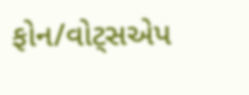ફોન/વોટ્સએપ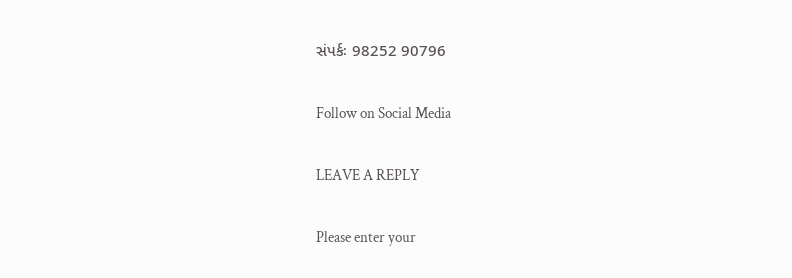સંપર્કઃ 98252 90796

Follow on Social Media

LEAVE A REPLY

Please enter your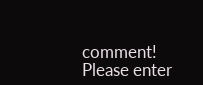comment!
Please enter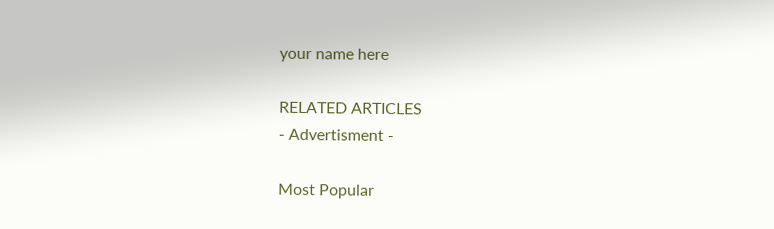your name here

RELATED ARTICLES
- Advertisment -

Most Popular